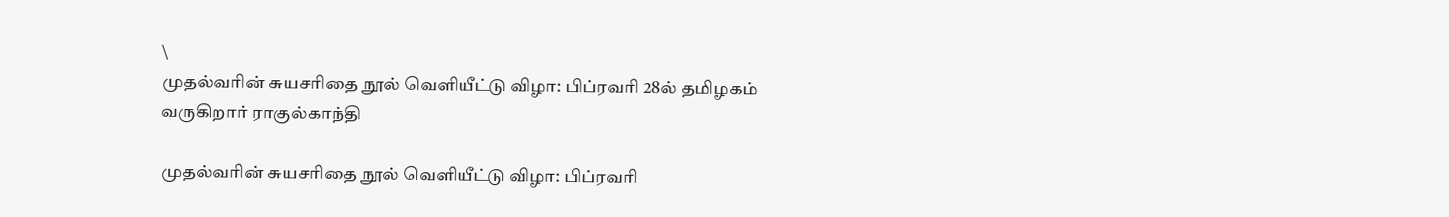\
முதல்வரின் சுயசரிதை நூல் வெளியீட்டு விழா: பிப்ரவரி 28ல் தமிழகம் வருகிறார் ராகுல்காந்தி

முதல்வரின் சுயசரிதை நூல் வெளியீட்டு விழா: பிப்ரவரி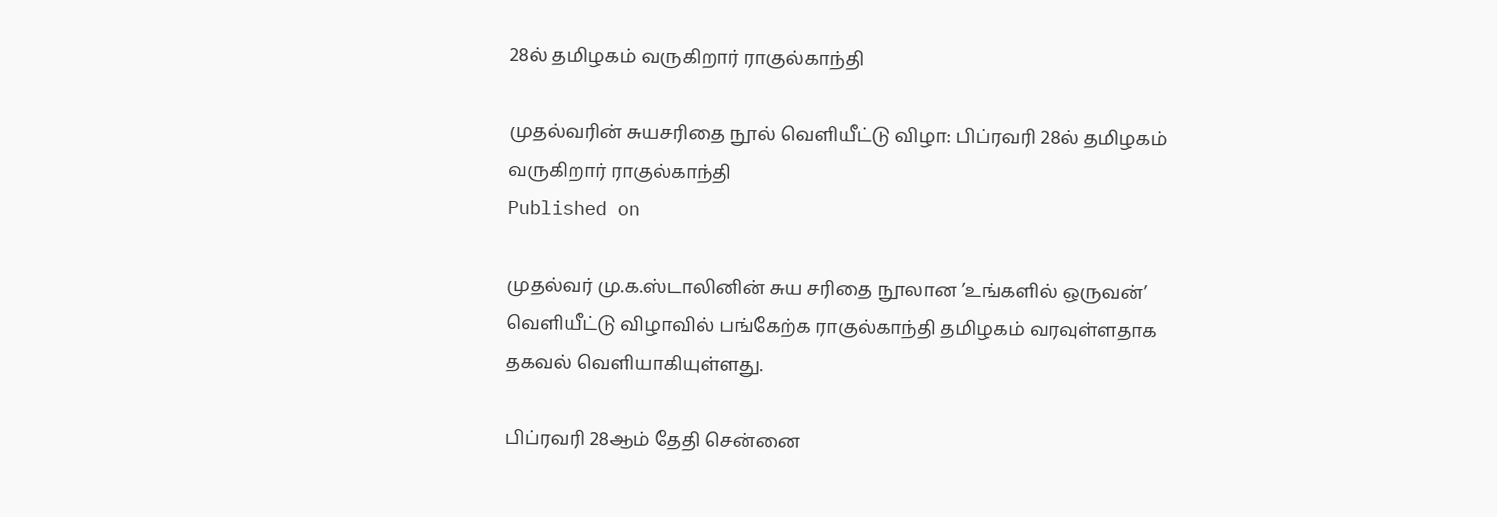28ல் தமிழகம் வருகிறார் ராகுல்காந்தி

முதல்வரின் சுயசரிதை நூல் வெளியீட்டு விழா: பிப்ரவரி 28ல் தமிழகம் வருகிறார் ராகுல்காந்தி
Published on

முதல்வர் மு.க.ஸ்டாலினின் சுய சரிதை நூலான ’உங்களில் ஒருவன்’ வெளியீட்டு விழாவில் பங்கேற்க ராகுல்காந்தி தமிழகம் வரவுள்ளதாக தகவல் வெளியாகியுள்ளது.

பிப்ரவரி 28ஆம் தேதி சென்னை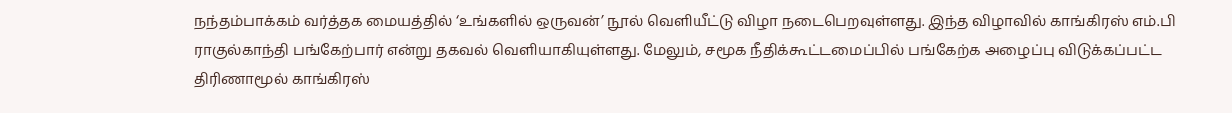நந்தம்பாக்கம் வர்த்தக மையத்தில் ‘உங்களில் ஒருவன்’ நூல் வெளியீட்டு விழா நடைபெறவுள்ளது. இந்த விழாவில் காங்கிரஸ் எம்.பி ராகுல்காந்தி பங்கேற்பார் என்று தகவல் வெளியாகியுள்ளது. மேலும், சமூக நீதிக்கூட்டமைப்பில் பங்கேற்க அழைப்பு விடுக்கப்பட்ட திரிணாமூல் காங்கிரஸ்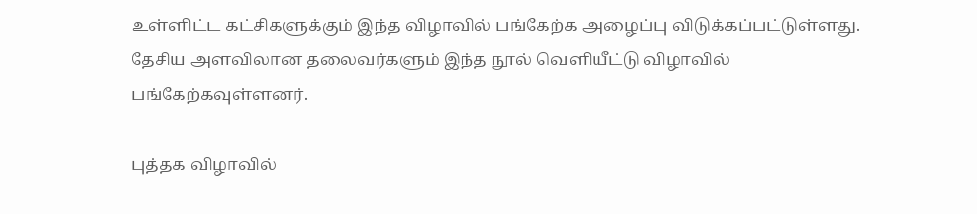உள்ளிட்ட கட்சிகளுக்கும் இந்த விழாவில் பங்கேற்க அழைப்பு விடுக்கப்பட்டுள்ளது. தேசிய அளவிலான தலைவர்களும் இந்த நூல் வெளியீட்டு விழாவில் பங்கேற்கவுள்ளனர்.

புத்தக விழாவில்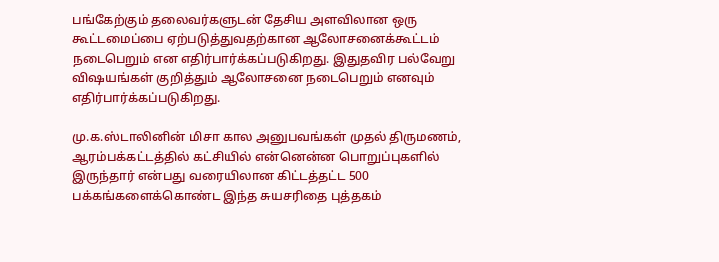பங்கேற்கும் தலைவர்களுடன் தேசிய அளவிலான ஒரு கூட்டமைப்பை ஏற்படுத்துவதற்கான ஆலோசனைக்கூட்டம் நடைபெறும் என எதிர்பார்க்கப்படுகிறது. இதுதவிர பல்வேறு விஷயங்கள் குறித்தும் ஆலோசனை நடைபெறும் எனவும் எதிர்பார்க்கப்படுகிறது.

மு.க.ஸ்டாலினின் மிசா கால அனுபவங்கள் முதல் திருமணம், ஆரம்பக்கட்டத்தில் கட்சியில் என்னென்ன பொறுப்புகளில் இருந்தார் என்பது வரையிலான கிட்டத்தட்ட 500 பக்கங்களைக்கொண்ட இந்த சுயசரிதை புத்தகம்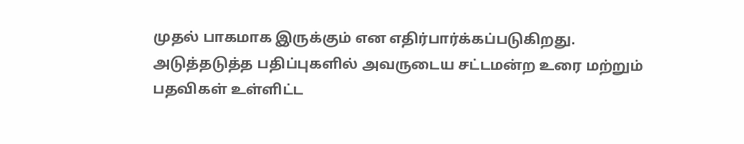முதல் பாகமாக இருக்கும் என எதிர்பார்க்கப்படுகிறது. அடுத்தடுத்த பதிப்புகளில் அவருடைய சட்டமன்ற உரை மற்றும் பதவிகள் உள்ளிட்ட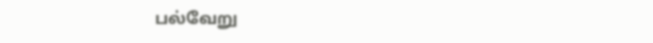பல்வேறு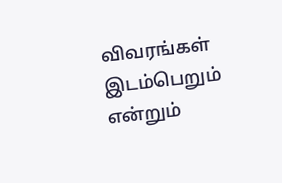விவரங்கள் இடம்பெறும் என்றும்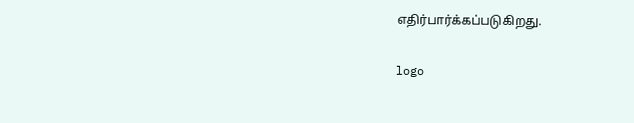எதிர்பார்க்கப்படுகிறது.

logo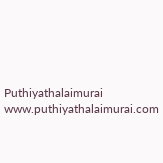Puthiyathalaimurai
www.puthiyathalaimurai.com